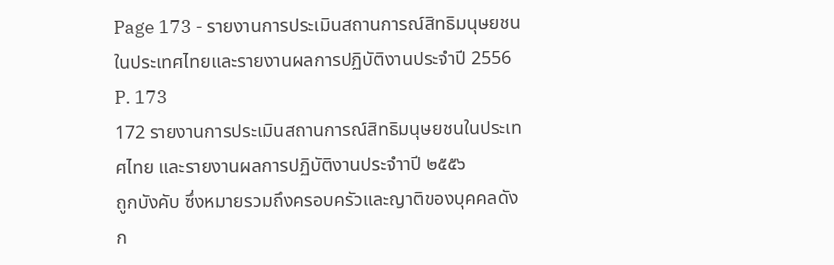Page 173 - รายงานการประเมินสถานการณ์สิทธิมนุษยชนในประเทศไทยและรายงานผลการปฏิบัติงานประจำปี 2556
P. 173
172 รายงานการประเมินสถานการณ์สิทธิมนุษยชนในประเทศไทย และรายงานผลการปฏิบัติงานประจำาปี ๒๕๕๖
ถูกบังคับ ซึ่งหมายรวมถึงครอบครัวและญาติของบุคคลดังก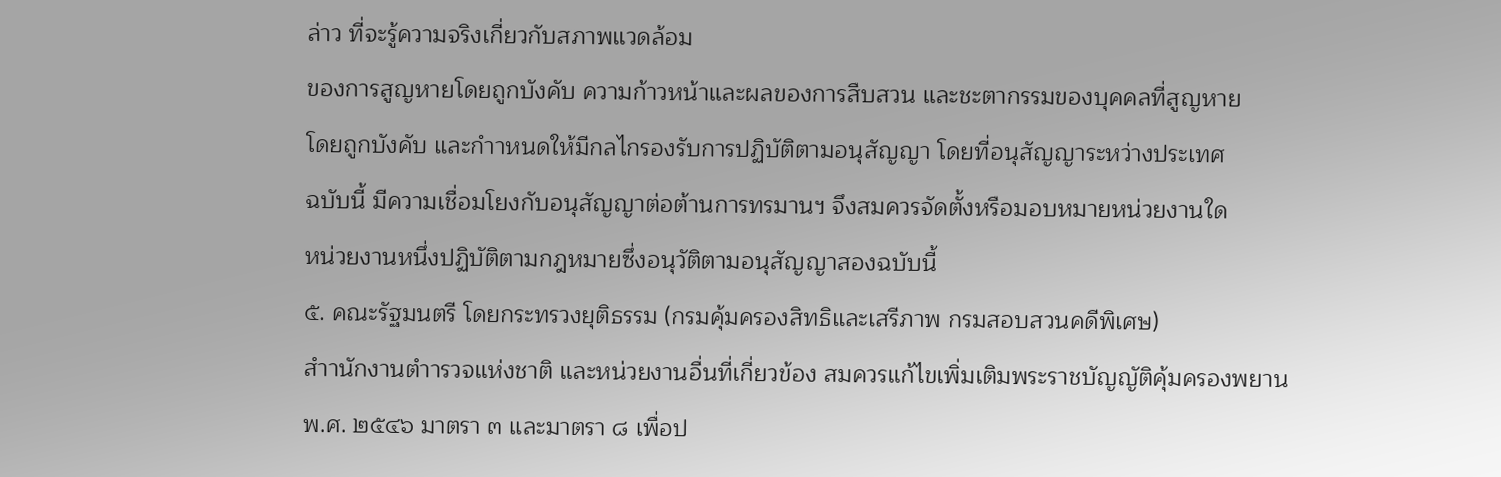ล่าว ที่จะรู้ความจริงเกี่ยวกับสภาพแวดล้อม
ของการสูญหายโดยถูกบังคับ ความก้าวหน้าและผลของการสืบสวน และชะตากรรมของบุคคลที่สูญหาย
โดยถูกบังคับ และกำาหนดให้มีกลไกรองรับการปฏิบัติตามอนุสัญญา โดยที่อนุสัญญาระหว่างประเทศ
ฉบับนี้ มีความเชื่อมโยงกับอนุสัญญาต่อต้านการทรมานฯ จึงสมควรจัดตั้งหรือมอบหมายหน่วยงานใด
หน่วยงานหนึ่งปฏิบัติตามกฎหมายซึ่งอนุวัติตามอนุสัญญาสองฉบับนี้
๕. คณะรัฐมนตรี โดยกระทรวงยุติธรรม (กรมคุ้มครองสิทธิและเสรีภาพ กรมสอบสวนคดีพิเศษ)
สำานักงานตำารวจแห่งชาติ และหน่วยงานอื่นที่เกี่ยวข้อง สมควรแก้ไขเพิ่มเติมพระราชบัญญัติคุ้มครองพยาน
พ.ศ. ๒๕๔๖ มาตรา ๓ และมาตรา ๘ เพื่อป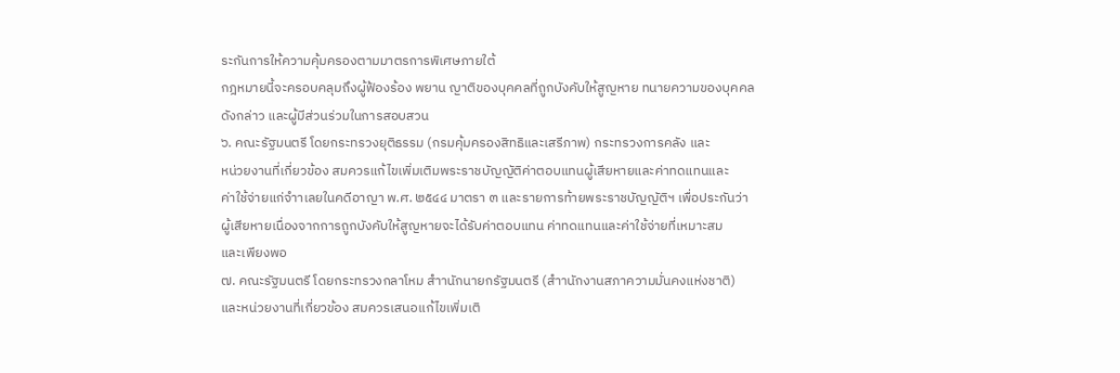ระกันการให้ความคุ้มครองตามมาตรการพิเศษภายใต้
กฎหมายนี้จะครอบคลุมถึงผู้ฟ้องร้อง พยาน ญาติของบุคคลที่ถูกบังคับให้สูญหาย ทนายความของบุคคล
ดังกล่าว และผู้มีส่วนร่วมในการสอบสวน
๖. คณะรัฐมนตรี โดยกระทรวงยุติธรรม (กรมคุ้มครองสิทธิและเสรีภาพ) กระทรวงการคลัง และ
หน่วยงานที่เกี่ยวข้อง สมควรแก้ไขเพิ่มเติมพระราชบัญญัติค่าตอบแทนผู้เสียหายและค่าทดแทนและ
ค่าใช้จ่ายแก่จำาเลยในคดีอาญา พ.ศ. ๒๕๔๔ มาตรา ๓ และรายการท้ายพระราชบัญญัติฯ เพื่อประกันว่า
ผู้เสียหายเนื่องจากการถูกบังคับให้สูญหายจะได้รับค่าตอบแทน ค่าทดแทนและค่าใช้จ่ายที่เหมาะสม
และเพียงพอ
๗. คณะรัฐมนตรี โดยกระทรวงกลาโหม สำานักนายกรัฐมนตรี (สำานักงานสภาความมั่นคงแห่งชาติ)
และหน่วยงานที่เกี่ยวข้อง สมควรเสนอแก้ไขเพิ่มเติ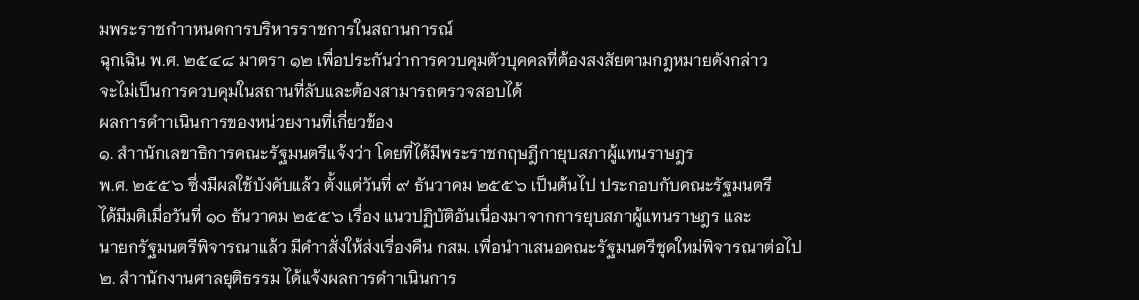มพระราชกำาหนดการบริหารราชการในสถานการณ์
ฉุกเฉิน พ.ศ. ๒๕๔๘ มาตรา ๑๒ เพื่อประกันว่าการควบคุมตัวบุคคลที่ต้องสงสัยตามกฎหมายดังกล่าว
จะไม่เป็นการควบคุมในสถานที่ลับและต้องสามารถตรวจสอบได้
ผลการดำาเนินการของหน่วยงานที่เกี่ยวข้อง
๑. สำานักเลขาธิการคณะรัฐมนตรีแจ้งว่า โดยที่ได้มีพระราชกฤษฎีกายุบสภาผู้แทนราษฎร
พ.ศ. ๒๕๕๖ ซึ่งมีผลใช้บังคับแล้ว ตั้งแต่วันที่ ๙ ธันวาคม ๒๕๕๖ เป็นต้นไป ประกอบกับคณะรัฐมนตรี
ได้มีมติเมื่อวันที่ ๑๐ ธันวาคม ๒๕๕๖ เรื่อง แนวปฏิบัติอันเนื่องมาจากการยุบสภาผู้แทนราษฎร และ
นายกรัฐมนตรีพิจารณาแล้ว มีคำาสั่งให้ส่งเรื่องคืน กสม. เพื่อนำาเสนอคณะรัฐมนตรีชุดใหม่พิจารณาต่อไป
๒. สำานักงานศาลยุติธรรม ได้แจ้งผลการดำาเนินการ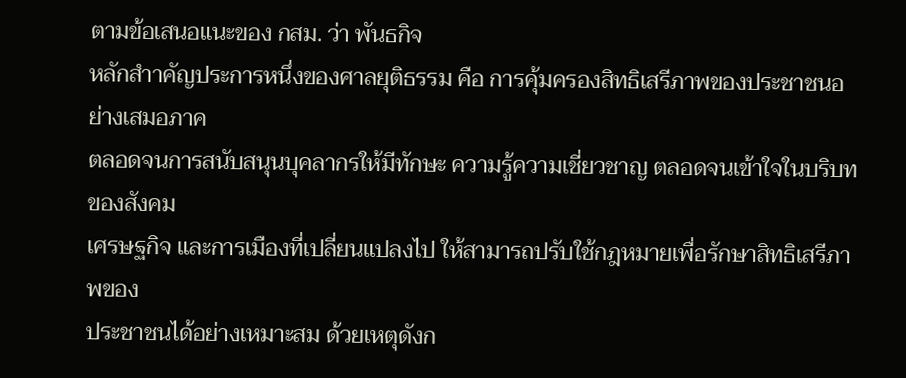ตามข้อเสนอแนะของ กสม. ว่า พันธกิจ
หลักสำาคัญประการหนึ่งของศาลยุติธรรม คือ การคุ้มครองสิทธิเสรีภาพของประชาชนอย่างเสมอภาค
ตลอดจนการสนับสนุนบุคลากรให้มีทักษะ ความรู้ความเชี่ยวชาญ ตลอดจนเข้าใจในบริบทของสังคม
เศรษฐกิจ และการเมืองที่เปลี่ยนแปลงไป ให้สามารถปรับใช้กฎหมายเพื่อรักษาสิทธิเสรีภาพของ
ประชาชนได้อย่างเหมาะสม ด้วยเหตุดังก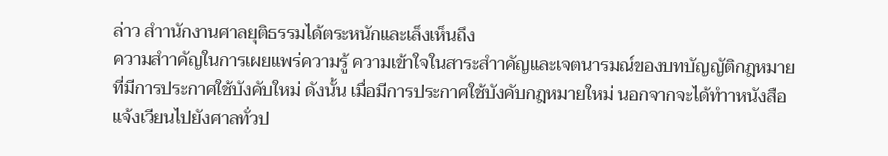ล่าว สำานักงานศาลยุติธรรมได้ตระหนักและเล็งเห็นถึง
ความสำาคัญในการเผยแพร่ความรู้ ความเข้าใจในสาระสำาคัญและเจตนารมณ์ของบทบัญญัติกฎหมาย
ที่มีการประกาศใช้บังคับใหม่ ดังนั้น เมื่อมีการประกาศใช้บังคับกฎหมายใหม่ นอกจากจะได้ทำาหนังสือ
แจ้งเวียนไปยังศาลทั่วป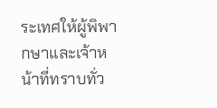ระเทศให้ผู้พิพากษาและเจ้าหน้าที่ทราบทั่ว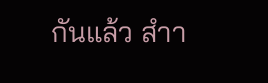กันแล้ว สำา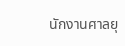นักงานศาลยุ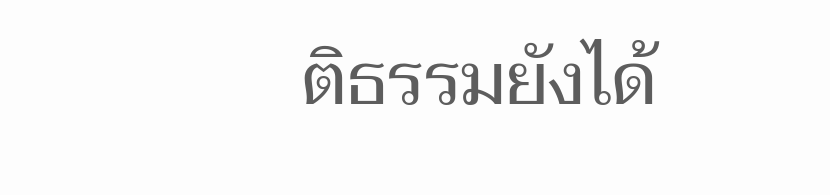ติธรรมยังได้